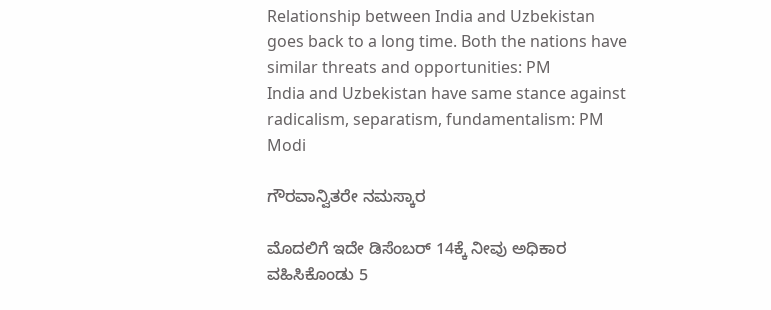Relationship between India and Uzbekistan goes back to a long time. Both the nations have similar threats and opportunities: PM
India and Uzbekistan have same stance against radicalism, separatism, fundamentalism: PM Modi

ಗೌರವಾನ್ವಿತರೇ ನಮಸ್ಕಾರ

ಮೊದಲಿಗೆ ಇದೇ ಡಿಸೆಂಬರ್ 14ಕ್ಕೆ ನೀವು ಅಧಿಕಾರ ವಹಿಸಿಕೊಂಡು 5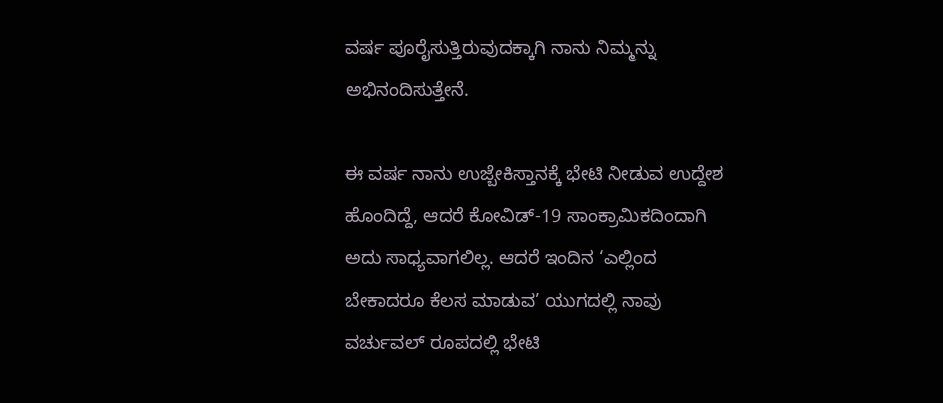ವರ್ಷ ಪೂರೈಸುತ್ತಿರುವುದಕ್ಕಾಗಿ ನಾನು ನಿಮ್ಮನ್ನು ಅಭಿನಂದಿಸುತ್ತೇನೆ.

ಈ ವರ್ಷ ನಾನು ಉಜ್ಬೇಕಿಸ್ತಾನಕ್ಕೆ ಭೇಟಿ ನೀಡುವ ಉದ್ದೇಶ ಹೊಂದಿದ್ದೆ, ಆದರೆ ಕೋವಿಡ್-19 ಸಾಂಕ್ರಾಮಿಕದಿಂದಾಗಿ ಅದು ಸಾಧ್ಯವಾಗಲಿಲ್ಲ. ಆದರೆ ಇಂದಿನ ‘ಎಲ್ಲಿಂದ ಬೇಕಾದರೂ ಕೆಲಸ ಮಾಡುವ’ ಯುಗದಲ್ಲಿ ನಾವು ವರ್ಚುವಲ್ ರೂಪದಲ್ಲಿ ಭೇಟಿ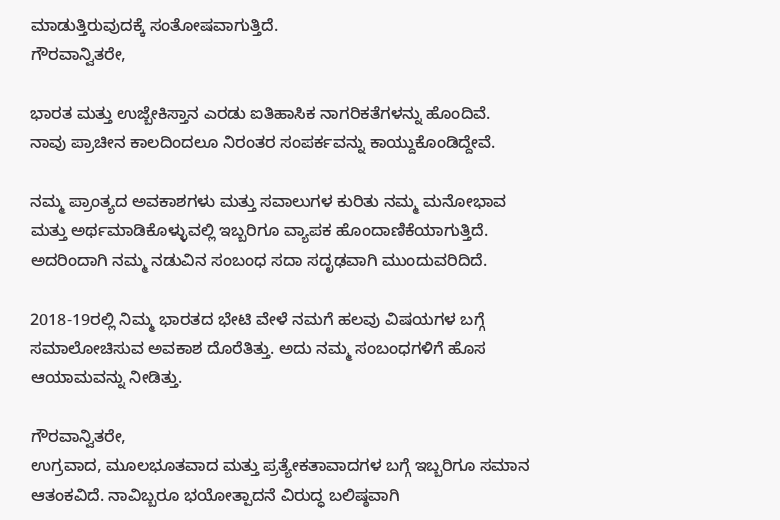ಮಾಡುತ್ತಿರುವುದಕ್ಕೆ ಸಂತೋಷವಾಗುತ್ತಿದೆ.
ಗೌರವಾನ್ವಿತರೇ,

ಭಾರತ ಮತ್ತು ಉಜ್ಬೇಕಿಸ್ತಾನ ಎರಡು ಐತಿಹಾಸಿಕ ನಾಗರಿಕತೆಗಳನ್ನು ಹೊಂದಿವೆ. ನಾವು ಪ್ರಾಚೀನ ಕಾಲದಿಂದಲೂ ನಿರಂತರ ಸಂಪರ್ಕವನ್ನು ಕಾಯ್ದುಕೊಂಡಿದ್ದೇವೆ.

ನಮ್ಮ ಪ್ರಾಂತ್ಯದ ಅವಕಾಶಗಳು ಮತ್ತು ಸವಾಲುಗಳ ಕುರಿತು ನಮ್ಮ ಮನೋಭಾವ ಮತ್ತು ಅರ್ಥಮಾಡಿಕೊಳ್ಳುವಲ್ಲಿ ಇಬ್ಬರಿಗೂ ವ್ಯಾಪಕ ಹೊಂದಾಣಿಕೆಯಾಗುತ್ತಿದೆ. ಅದರಿಂದಾಗಿ ನಮ್ಮ ನಡುವಿನ ಸಂಬಂಧ ಸದಾ ಸದೃಢವಾಗಿ ಮುಂದುವರಿದಿದೆ.

2018-19ರಲ್ಲಿ ನಿಮ್ಮ ಭಾರತದ ಭೇಟಿ ವೇಳೆ ನಮಗೆ ಹಲವು ವಿಷಯಗಳ ಬಗ್ಗೆ ಸಮಾಲೋಚಿಸುವ ಅವಕಾಶ ದೊರೆತಿತ್ತು. ಅದು ನಮ್ಮ ಸಂಬಂಧಗಳಿಗೆ ಹೊಸ ಆಯಾಮವನ್ನು ನೀಡಿತ್ತು.

ಗೌರವಾನ್ವಿತರೇ,
ಉಗ್ರವಾದ, ಮೂಲಭೂತವಾದ ಮತ್ತು ಪ್ರತ್ಯೇಕತಾವಾದಗಳ ಬಗ್ಗೆ ಇಬ್ಬರಿಗೂ ಸಮಾನ ಆತಂಕವಿದೆ. ನಾವಿಬ್ಬರೂ ಭಯೋತ್ಪಾದನೆ ವಿರುದ್ಧ ಬಲಿಷ್ಠವಾಗಿ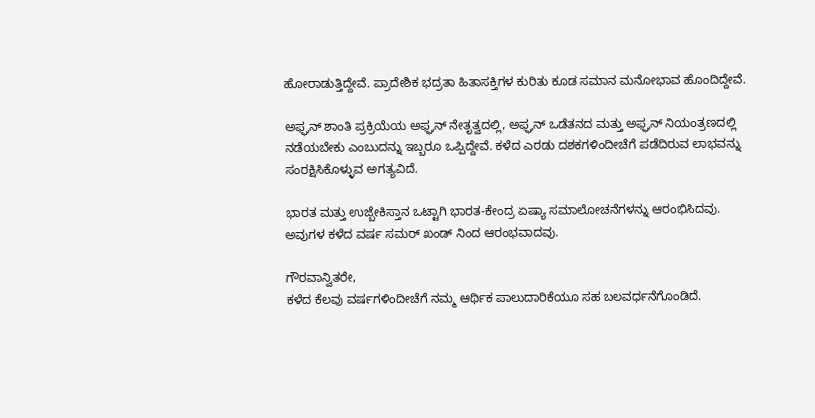ಹೋರಾಡುತ್ತಿದ್ದೇವೆ. ಪ್ರಾದೇಶಿಕ ಭದ್ರತಾ ಹಿತಾಸಕ್ತಿಗಳ ಕುರಿತು ಕೂಡ ಸಮಾನ ಮನೋಭಾವ ಹೊಂದಿದ್ದೇವೆ.

ಅಫ್ಘನ್ ಶಾಂತಿ ಪ್ರಕ್ರಿಯೆಯ ಅಫ್ಘನ್ ನೇತೃತ್ವದಲ್ಲಿ, ಅಫ್ಘನ್ ಒಡೆತನದ ಮತ್ತು ಅಫ್ಘನ್ ನಿಯಂತ್ರಣದಲ್ಲಿ ನಡೆಯಬೇಕು ಎಂಬುದನ್ನು ಇಬ್ಬರೂ ಒಪ್ಪಿದ್ದೇವೆ. ಕಳೆದ ಎರಡು ದಶಕಗಳಿಂದೀಚೆಗೆ ಪಡೆದಿರುವ ಲಾಭವನ್ನು ಸಂರಕ್ಷಿಸಿಕೊಳ್ಳುವ ಅಗತ್ಯವಿದೆ.

ಭಾರತ ಮತ್ತು ಉಜ್ಬೇಕಿಸ್ತಾನ ಒಟ್ಟಾಗಿ ಭಾರತ-ಕೇಂದ್ರ ಏಷ್ಯಾ ಸಮಾಲೋಚನೆಗಳನ್ನು ಆರಂಭಿಸಿದವು. ಅವುಗಳ ಕಳೆದ ವರ್ಷ ಸಮರ್ ಖಂಡ್ ನಿಂದ ಆರಂಭವಾದವು.

ಗೌರವಾನ್ವಿತರೇ,
ಕಳೆದ ಕೆಲವು ವರ್ಷಗಳಿಂದೀಚೆಗೆ ನಮ್ಮ ಆರ್ಥಿಕ ಪಾಲುದಾರಿಕೆಯೂ ಸಹ ಬಲವರ್ಧನೆಗೊಂಡಿದೆ.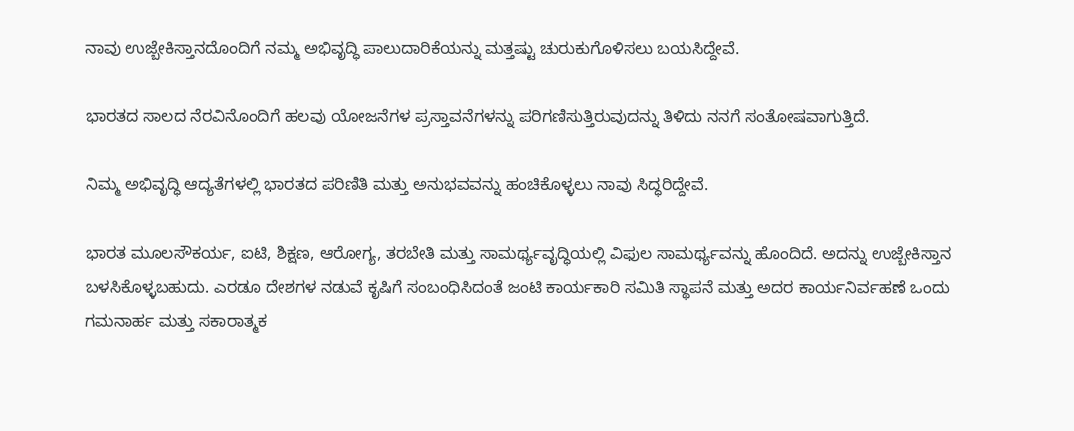ನಾವು ಉಜ್ಬೇಕಿಸ್ತಾನದೊಂದಿಗೆ ನಮ್ಮ ಅಭಿವೃದ್ಧಿ ಪಾಲುದಾರಿಕೆಯನ್ನು ಮತ್ತಷ್ಟು ಚುರುಕುಗೊಳಿಸಲು ಬಯಸಿದ್ದೇವೆ.

ಭಾರತದ ಸಾಲದ ನೆರವಿನೊಂದಿಗೆ ಹಲವು ಯೋಜನೆಗಳ ಪ್ರಸ್ತಾವನೆಗಳನ್ನು ಪರಿಗಣಿಸುತ್ತಿರುವುದನ್ನು ತಿಳಿದು ನನಗೆ ಸಂತೋಷವಾಗುತ್ತಿದೆ.

ನಿಮ್ಮ ಅಭಿವೃದ್ಧಿ ಆದ್ಯತೆಗಳಲ್ಲಿ ಭಾರತದ ಪರಿಣಿತಿ ಮತ್ತು ಅನುಭವವನ್ನು ಹಂಚಿಕೊಳ್ಳಲು ನಾವು ಸಿದ್ಧರಿದ್ದೇವೆ.

ಭಾರತ ಮೂಲಸೌಕರ್ಯ, ಐಟಿ, ಶಿಕ್ಷಣ, ಆರೋಗ್ಯ, ತರಬೇತಿ ಮತ್ತು ಸಾಮರ್ಥ್ಯವೃದ್ಧಿಯಲ್ಲಿ ವಿಫುಲ ಸಾಮರ್ಥ್ಯವನ್ನು ಹೊಂದಿದೆ. ಅದನ್ನು ಉಜ್ಬೇಕಿಸ್ತಾನ ಬಳಸಿಕೊಳ್ಳಬಹುದು. ಎರಡೂ ದೇಶಗಳ ನಡುವೆ ಕೃಷಿಗೆ ಸಂಬಂಧಿಸಿದಂತೆ ಜಂಟಿ ಕಾರ್ಯಕಾರಿ ಸಮಿತಿ ಸ್ಥಾಪನೆ ಮತ್ತು ಅದರ ಕಾರ್ಯನಿರ್ವಹಣೆ ಒಂದು ಗಮನಾರ್ಹ ಮತ್ತು ಸಕಾರಾತ್ಮಕ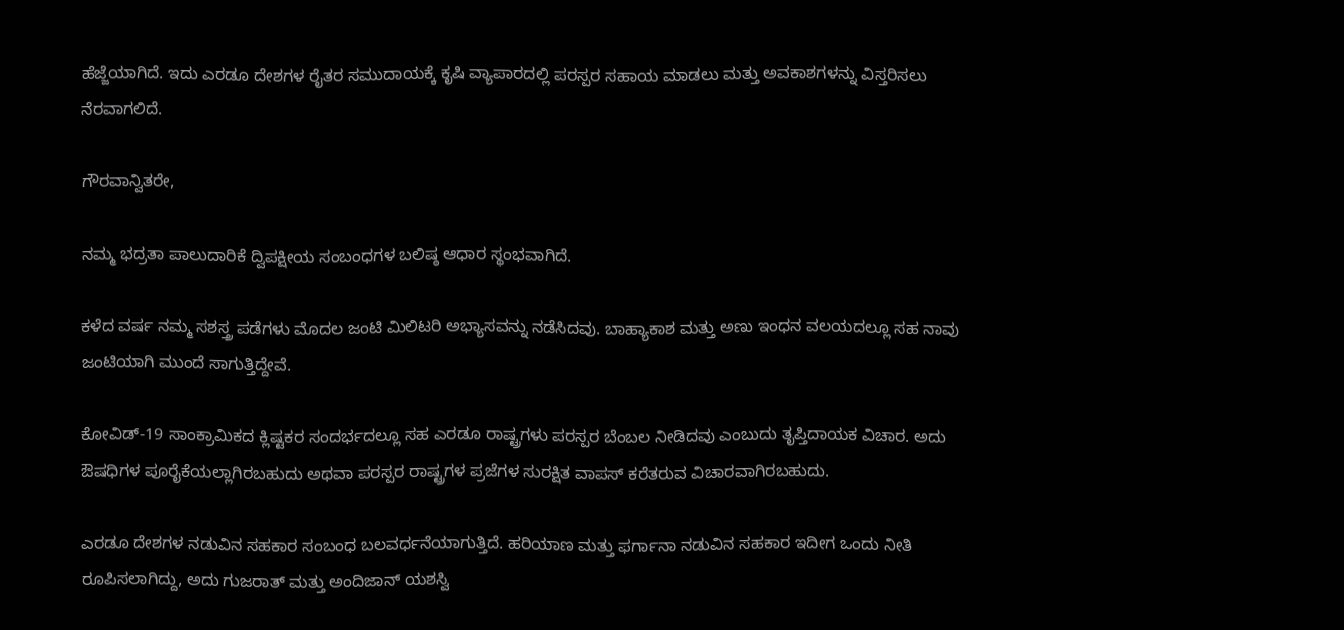ಹೆಜ್ಜೆಯಾಗಿದೆ. ಇದು ಎರಡೂ ದೇಶಗಳ ರೈತರ ಸಮುದಾಯಕ್ಕೆ ಕೃಷಿ ವ್ಯಾಪಾರದಲ್ಲಿ ಪರಸ್ಪರ ಸಹಾಯ ಮಾಡಲು ಮತ್ತು ಅವಕಾಶಗಳನ್ನು ವಿಸ್ತರಿಸಲು ನೆರವಾಗಲಿದೆ.

ಗೌರವಾನ್ವಿತರೇ,

ನಮ್ಮ ಭದ್ರತಾ ಪಾಲುದಾರಿಕೆ ದ್ವಿಪಕ್ಷೀಯ ಸಂಬಂಧಗಳ ಬಲಿಷ್ಠ ಆಧಾರ ಸ್ಥಂಭವಾಗಿದೆ.

ಕಳೆದ ವರ್ಷ ನಮ್ಮ ಸಶಸ್ತ್ರ ಪಡೆಗಳು ಮೊದಲ ಜಂಟಿ ಮಿಲಿಟರಿ ಅಭ್ಯಾಸವನ್ನು ನಡೆಸಿದವು. ಬಾಹ್ಯಾಕಾಶ ಮತ್ತು ಅಣು ಇಂಧನ ವಲಯದಲ್ಲೂ ಸಹ ನಾವು ಜಂಟಿಯಾಗಿ ಮುಂದೆ ಸಾಗುತ್ತಿದ್ದೇವೆ.

ಕೋವಿಡ್-19 ಸಾಂಕ್ರಾಮಿಕದ ಕ್ಲಿಷ್ಟಕರ ಸಂದರ್ಭದಲ್ಲೂ ಸಹ ಎರಡೂ ರಾಷ್ಟ್ರಗಳು ಪರಸ್ಪರ ಬೆಂಬಲ ನೀಡಿದವು ಎಂಬುದು ತೃಪ್ತಿದಾಯಕ ವಿಚಾರ. ಅದು ಔಷಧಿಗಳ ಪೂರೈಕೆಯಲ್ಲಾಗಿರಬಹುದು ಅಥವಾ ಪರಸ್ಪರ ರಾಷ್ಟ್ರಗಳ ಪ್ರಜೆಗಳ ಸುರಕ್ಷಿತ ವಾಪಸ್ ಕರೆತರುವ ವಿಚಾರವಾಗಿರಬಹುದು.

ಎರಡೂ ದೇಶಗಳ ನಡುವಿನ ಸಹಕಾರ ಸಂಬಂಧ ಬಲವರ್ಧನೆಯಾಗುತ್ತಿದೆ. ಹರಿಯಾಣ ಮತ್ತು ಫರ್ಗಾನಾ ನಡುವಿನ ಸಹಕಾರ ಇದೀಗ ಒಂದು ನೀತಿ ರೂಪಿಸಲಾಗಿದ್ದು, ಅದು ಗುಜರಾತ್ ಮತ್ತು ಅಂದಿಜಾನ್ ಯಶಸ್ವಿ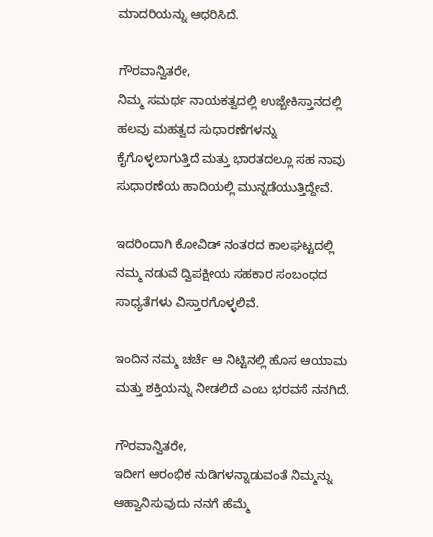ಮಾದರಿಯನ್ನು ಆಧರಿಸಿದೆ.

ಗೌರವಾನ್ವಿತರೇ,
ನಿಮ್ಮ ಸಮರ್ಥ ನಾಯಕತ್ವದಲ್ಲಿ ಉಜ್ಬೇಕಿಸ್ತಾನದಲ್ಲಿ ಹಲವು ಮಹತ್ವದ ಸುಧಾರಣೆಗಳನ್ನು ಕೈಗೊಳ್ಳಲಾಗುತ್ತಿದೆ ಮತ್ತು ಭಾರತದಲ್ಲೂ ಸಹ ನಾವು ಸುಧಾರಣೆಯ ಹಾದಿಯಲ್ಲಿ ಮುನ್ನಡೆಯುತ್ತಿದ್ದೇವೆ.

ಇದರಿಂದಾಗಿ ಕೋವಿಡ್ ನಂತರದ ಕಾಲಘಟ್ಟದಲ್ಲಿ ನಮ್ಮ ನಡುವೆ ದ್ವಿಪಕ್ಷೀಯ ಸಹಕಾರ ಸಂಬಂಧದ ಸಾಧ್ಯತೆಗಳು ವಿಸ್ತಾರಗೊಳ್ಳಲಿವೆ.

ಇಂದಿನ ನಮ್ಮ ಚರ್ಚೆ ಆ ನಿಟ್ಟಿನಲ್ಲಿ ಹೊಸ ಆಯಾಮ ಮತ್ತು ಶಕ್ತಿಯನ್ನು ನೀಡಲಿದೆ ಎಂಬ ಭರವಸೆ ನನಗಿದೆ.

ಗೌರವಾನ್ವಿತರೇ,
ಇದೀಗ ಆರಂಭಿಕ ನುಡಿಗಳನ್ನಾಡುವಂತೆ ನಿಮ್ಮನ್ನು ಆಹ್ವಾನಿಸುವುದು ನನಗೆ ಹೆಮ್ಮೆ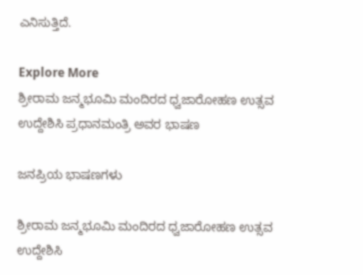ಎನಿಸುತ್ತಿದೆ.

Explore More
ಶ್ರೀರಾಮ ಜನ್ಮಭೂಮಿ ಮಂದಿರದ ಧ್ವಜಾರೋಹಣ ಉತ್ಸವ ಉದ್ದೇಶಿಸಿ ಪ್ರಧಾನಮಂತ್ರಿ ಅವರ ಭಾಷಣ

ಜನಪ್ರಿಯ ಭಾಷಣಗಳು

ಶ್ರೀರಾಮ ಜನ್ಮಭೂಮಿ ಮಂದಿರದ ಧ್ವಜಾರೋಹಣ ಉತ್ಸವ ಉದ್ದೇಶಿಸಿ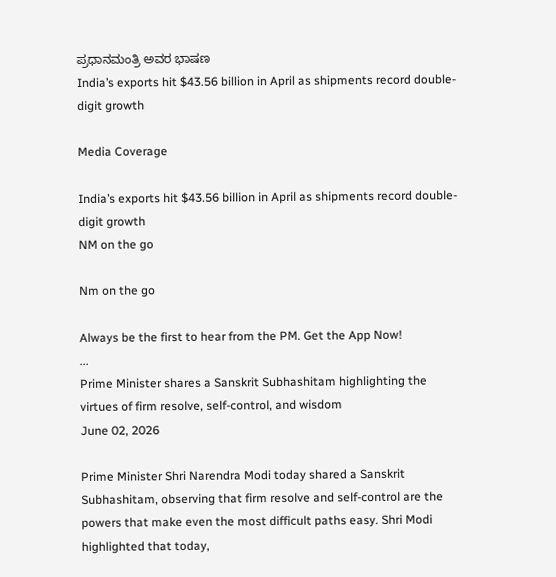ಪ್ರಧಾನಮಂತ್ರಿ ಅವರ ಭಾಷಣ
India’s exports hit $43.56 billion in April as shipments record double-digit growth

Media Coverage

India’s exports hit $43.56 billion in April as shipments record double-digit growth
NM on the go

Nm on the go

Always be the first to hear from the PM. Get the App Now!
...
Prime Minister shares a Sanskrit Subhashitam highlighting the virtues of firm resolve, self-control, and wisdom
June 02, 2026

Prime Minister Shri Narendra Modi today shared a Sanskrit Subhashitam, observing that firm resolve and self-control are the powers that make even the most difficult paths easy. Shri Modi highlighted that today,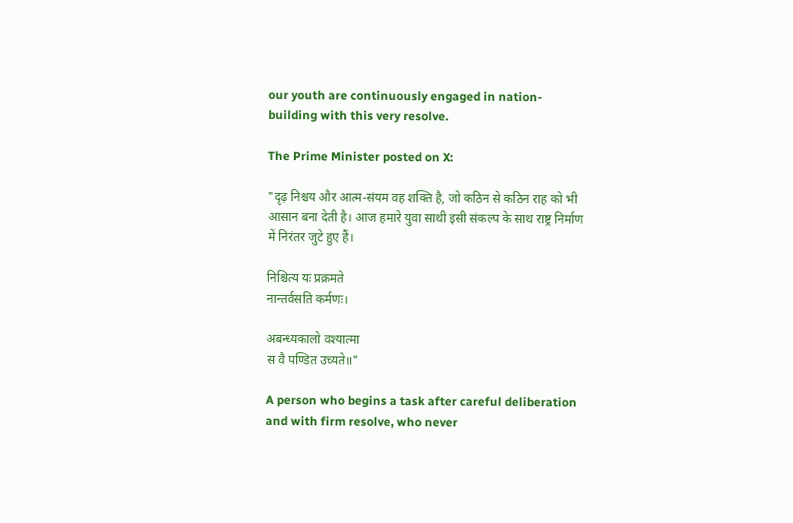our youth are continuously engaged in nation-building with this very resolve.

The Prime Minister posted on X:

"दृढ़ निश्चय और आत्म-संयम वह शक्ति है, जो कठिन से कठिन राह को भी आसान बना देती है। आज हमारे युवा साथी इसी संकल्प के साथ राष्ट्र निर्माण में निरंतर जुटे हुए हैं।

निश्चित्य यः प्रक्रमते
नान्तर्वसति कर्मणः।

अबन्ध्यकालो वश्यात्मा
स वै पण्डित उच्यते॥"

A person who begins a task after careful deliberation and with firm resolve, who never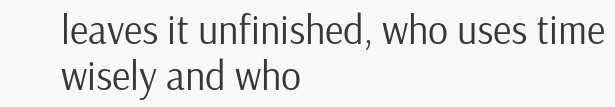leaves it unfinished, who uses time wisely and who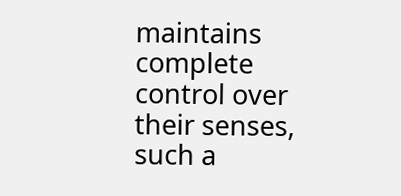maintains complete control over their senses, such a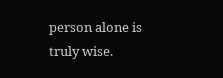person alone is truly wise.